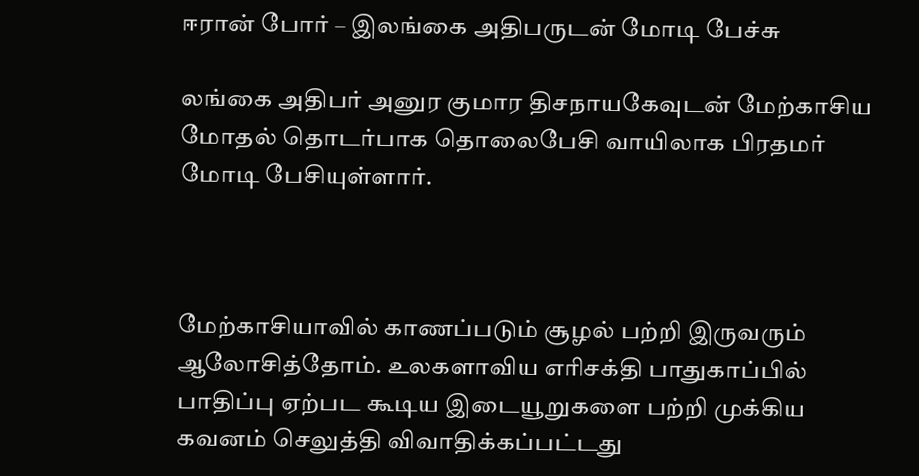ஈரான் போர் – இலங்கை அதிபருடன் மோடி பேச்சு

லங்கை அதிபர் அனுர குமார திசநாயகேவுடன் மேற்காசிய மோதல் தொடர்பாக தொலைபேசி வாயிலாக பிரதமர் மோடி பேசியுள்ளார்.



மேற்காசியாவில் காணப்படும் சூழல் பற்றி இருவரும் ஆலோசித்தோம். உலகளாவிய எரிசக்தி பாதுகாப்பில் பாதிப்பு ஏற்பட கூடிய இடையூறுகளை பற்றி முக்கிய கவனம் செலுத்தி விவாதிக்கப்பட்டது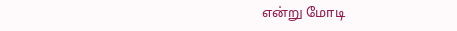என்று மோடி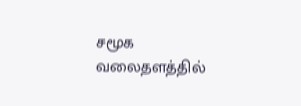சமூக வலைதளத்தில்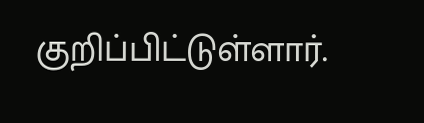குறிப்பிட்டுள்ளார்.